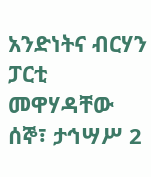አንድነትና ብርሃን ፓርቲ መዋሃዳቸው
ሰኞ፣ ታኅሣሥ 2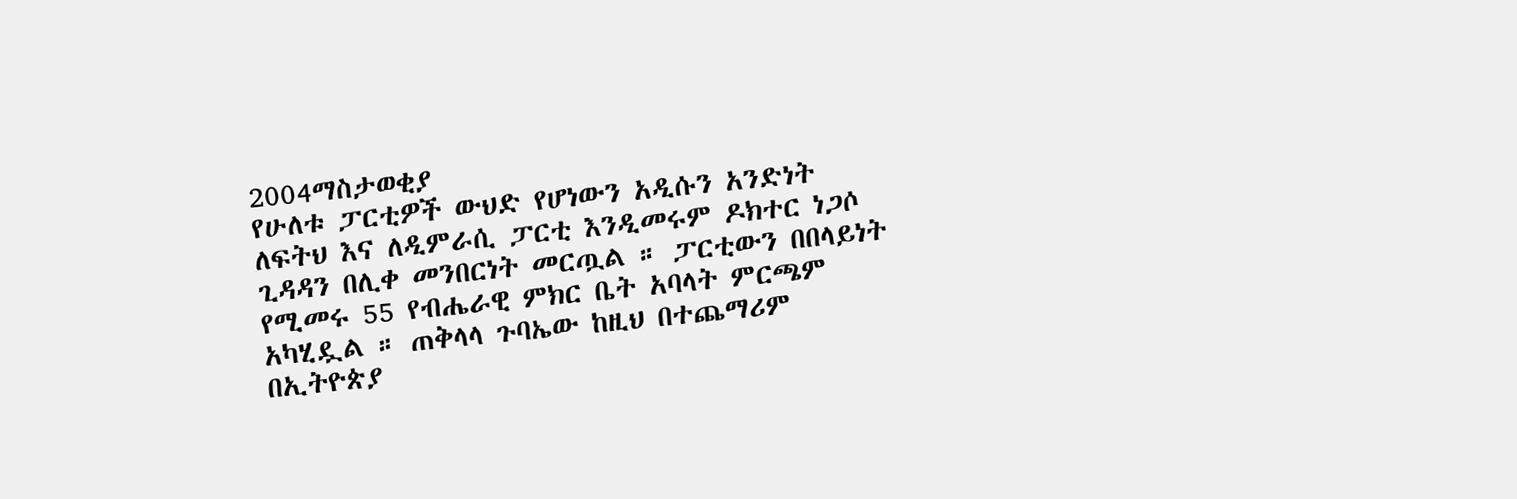2004ማስታወቂያ
የሁለቱ ፓርቲዎች ውህድ የሆነውን አዲሱን አንድነት ለፍትህ እና ለዲምራሲ ፓርቲ እንዲመሩም ዶክተር ነጋሶ ጊዳዳን በሊቀ መንበርነት መርጧል ። ፓርቲውን በበላይነት የሚመሩ 55 የብሔራዊ ምክር ቤት አባላት ምርጫም አካሂዷል ። ጠቅላላ ጉባኤው ከዚህ በተጨማሪም በኢትዮጵያ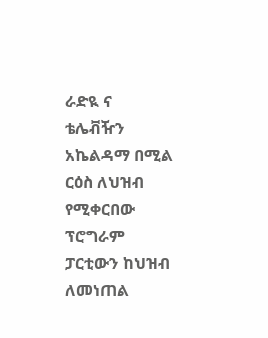ራድዪ ና ቴሌቭዥን አኬልዳማ በሚል ርዕስ ለህዝብ የሚቀርበው ፕሮግራም ፓርቲውን ከህዝብ ለመነጠል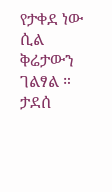የታቀደ ነው ሲል ቅሬታውን ገልፃል ።
ታደሰ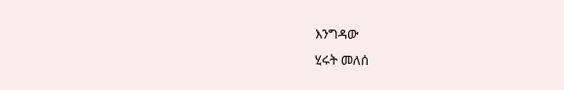እንግዳው
ሂሩት መለሰ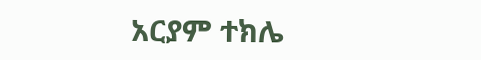አርያም ተክሌ